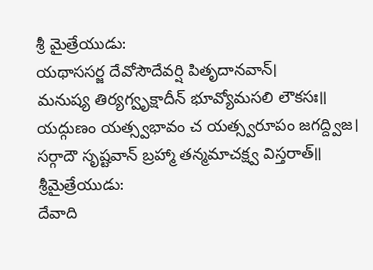శ్రీ మైత్రేయుడు:
యథాససర్జ దేవోసౌదేవర్షి పితృదానవాన్।
మనుష్య తిర్యగ్వృక్షాదీన్ భూవ్యోమసలి లౌకసః॥
యద్గుణం యత్స్వభావం చ యత్స్వరూపం జగద్ద్విజ।
సర్గాదౌ సృష్టవాన్ బ్రహ్మా తన్మమాచక్ష్వ విస్తరాత్॥
శ్రీమైత్రేయుడు:
దేవాది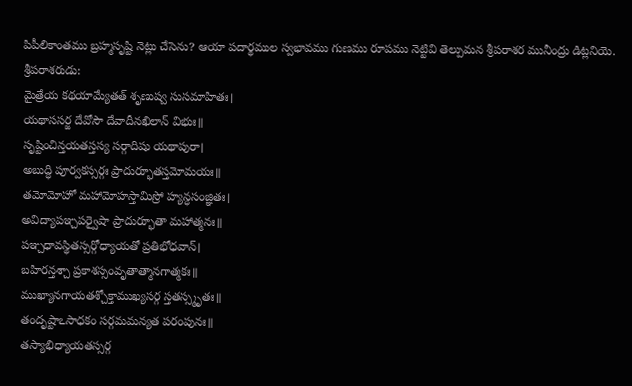పిపీలికాంతము బ్రహ్మసృష్టి నెట్లు చేసెను? ఆయా పదార్థముల స్వభావము గుణము రూపము నెట్టివి తెల్పుమన శ్రీపరాశర మునీంద్రు డిట్లనియె.
శ్రీపరాశరుడు:
మైత్రేయ కథయామ్యేతత్ శృణుష్వ సుసమాహితః।
యథాససర్జ దేవోసౌ దేవాదీనఖిలాన్ విభుః॥
సృష్టించిన్తయతస్తస్య సర్గాదిషు యథాపురా।
అబుద్ధి పూర్వకస్సర్గః ప్రాదుర్భూతస్తమోమయః॥
తమోమోహో మహామోహస్తామిస్రో హ్యన్ధసంజ్ఞితః।
అవిద్యాపఞ్చపర్వైషా ప్రాదుర్భూతా మహాత్మనః॥
పఞ్చధావస్థితస్సర్గోధ్యాయతో ప్రతిభోధవాన్।
బహిరన్తశ్చా ప్రకాశస్సంవృతాత్మానగాత్మకః॥
ముఖ్యానగాయతశ్చోక్తాముఖ్యసర్గ స్తతస్స్మృతః॥
తందృష్టాఽసాధకం సర్గమమన్యత పరంపునః॥
తస్యాభిధ్యాయతస్సర్గ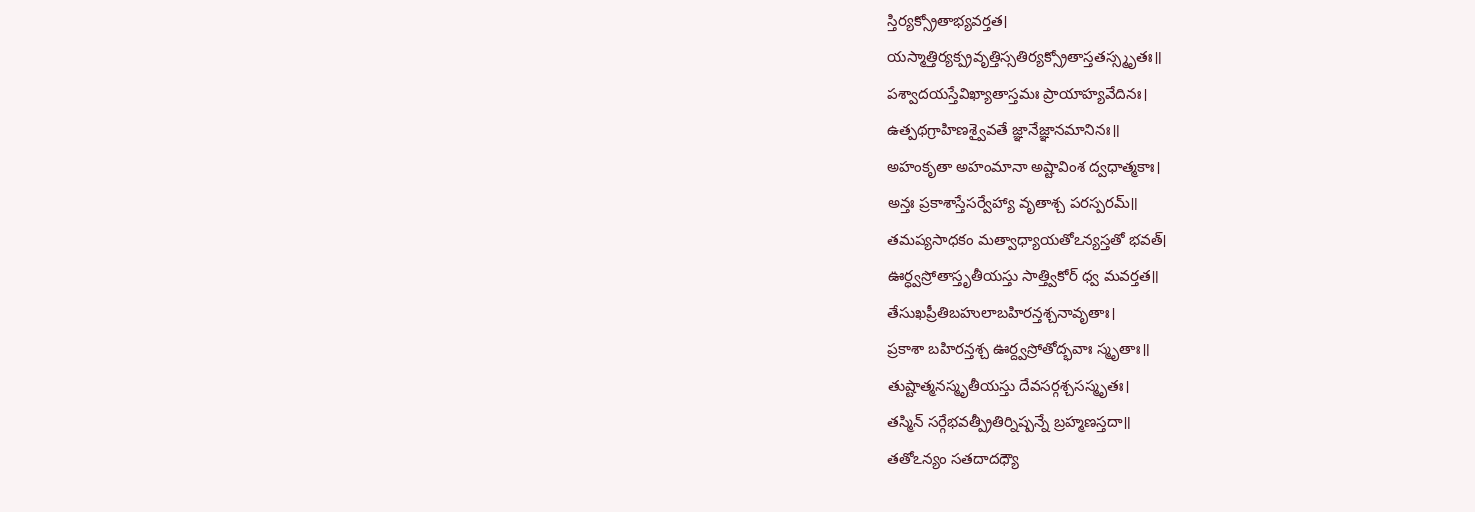స్తిర్యక్స్రోతాభ్యవర్తత।
యస్మాత్తిర్యక్ప్రవృత్తిస్సతిర్యక్స్రోతాస్తతస్స్మృతః॥
పశ్వాదయస్తేవిఖ్యాతాస్తమః ప్రాయాహ్యవేదినః।
ఉత్పథగ్రాహిణశ్వైవతే జ్ఞానేజ్ఞానమానినః॥
అహంకృతా అహంమానా అష్టావింశ ద్వధాత్మకాః।
అన్తః ప్రకాశాస్తేసర్వేహ్యా వృతాశ్చ పరస్పరమ్॥
తమప్యసాధకం మత్వాధ్యాయతోఽన్యస్తతో భవత్।
ఊర్ధ్వస్రోతాస్తృతీయస్తు సాత్త్వికోర్ ధ్వ మవర్తత॥
తేసుఖప్రీతిబహులాబహిరన్తశ్చనావృతాః।
ప్రకాశా బహిరన్తశ్చ ఊర్ద్వస్రోతోద్భవాః స్మృతాః॥
తుష్టాత్మనస్మృతీయస్తు దేవసర్గశ్చసస్మృతః।
తస్మిన్ సర్గేభవత్ప్రీతిర్నిష్పన్నే బ్రహ్మణస్తదా॥
తతోఽన్యం సతదాదధ్యౌ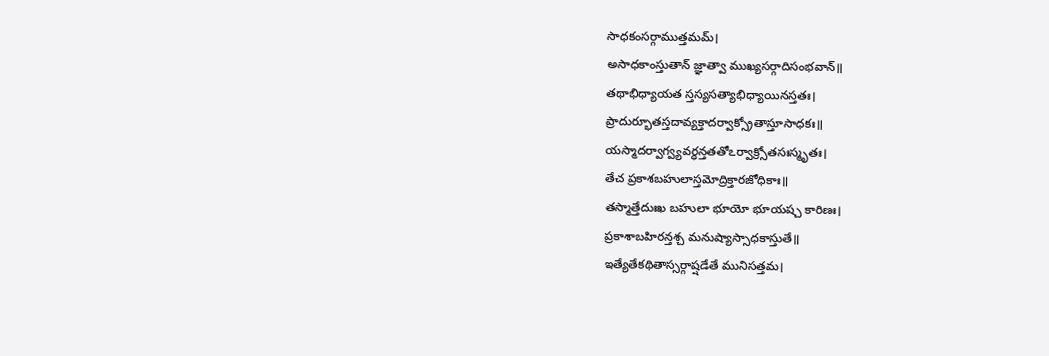సాధకంసర్గాముత్తమమ్।
అసాధకాంస్తుతాన్ జ్ఞాత్వా ముఖ్యసర్గాదిసంభవాన్॥
తథాభిధ్యాయత స్తస్యసత్యాభిధ్యాయినస్తతః।
ప్రాదుర్భూతస్తదావ్యక్తాదర్వాక్స్రోతాస్తూసాధకః॥
యస్మాదర్వాగ్వ్యవర్ధన్తతతోఽర్వాక్ర్సోతసఃస్మృతః।
తేచ ప్రకాశబహులాస్తమోద్రిక్తారజోధికాః॥
తస్మాత్తేదుఃఖ బహులా భూయో భూయష్చ కారిణః।
ప్రకాశాబహిరన్తశ్చ మనుష్యాస్సాధకాస్తుతే॥
ఇత్యేతేకథితాస్సర్గాష్షడేతే మునిసత్తమ।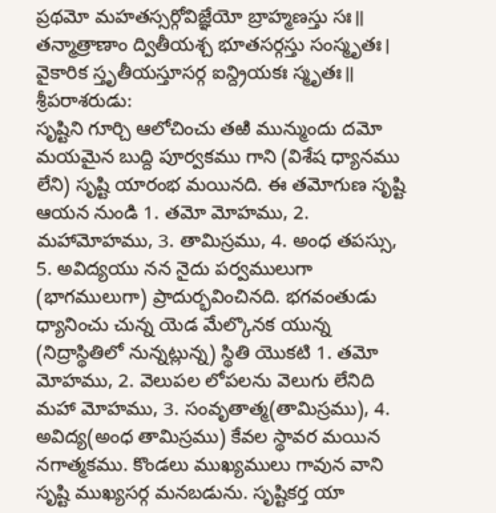ప్రథమో మహతస్సర్గోవిజ్ఞేయో బ్రాహ్మణస్తు సః॥
తన్మాత్రాణాం ద్వితీయశ్చ భూతసర్గస్తు సంస్మృతః।
వైకారిక స్తృతీయస్తూసర్గ ఐన్ద్రియకః స్మృతః॥
శ్రీపరాశరుడు:
సృష్టిని గూర్చి ఆలోచించు తఱి మున్ముందు దమో మయమైన బుద్ది పూర్వకము గాని (విశేష ధ్యానము లేని) సృష్టి యారంభ మయినది. ఈ తమోగుణ సృష్టి ఆయన నుండి 1. తమో మోహము, 2. మహామోహము, 3. తామిస్రము, 4. అంధ తపస్సు, 5. అవిద్యయు నన నైదు పర్వములుగా (భాగములుగా) ప్రాదుర్భవించినది. భగవంతుడు ధ్యానించు చున్న యెడ మేల్కొనక యున్న (నిద్రాస్థితిలో నున్నట్లున్న) స్థితి యొకటి 1. తమో మోహము, 2. వెలుపల లోపలను వెలుగు లేనిది మహా మోహము, 3. సంవృతాత్మ(తామిస్రము), 4. అవిద్య(అంధ తామిస్రము) కేవల స్థావర మయిన నగాత్మకము. కొండలు ముఖ్యములు గావున వాని సృష్టి ముఖ్యసర్గ మనబడును. సృష్టికర్త యా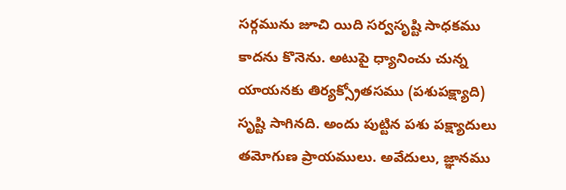సర్గమును జూచి యిది సర్వసృష్టి సాధకము కాదను కొనెను. అటుపై ధ్యానించు చున్న యాయనకు తిర్యక్స్రోతసము (పశుపక్ష్యాది) సృష్టి సాగినది. అందు పుట్టిన పశు పక్ష్యాదులు తమోగుణ ప్రాయములు. అవేదులు, జ్ఞానము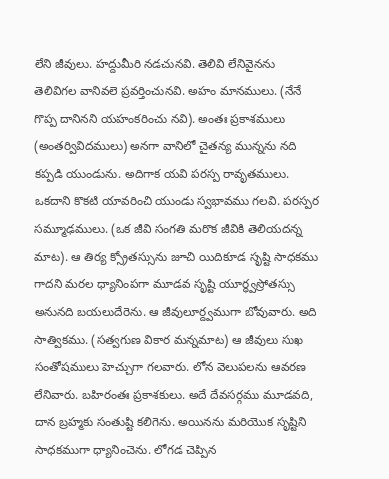లేని జీవులు. హద్దుమీరి నడచునవి. తెలివి లేనివైనను తెలివిగల వానివలె ప్రవర్తించునవి. అహం మానములు. (నేనే గొప్ప దానినని యహంకరించు నవి). అంతః ప్రకాశములు (అంతర్వివిదములు) అనగా వానిలో చైతన్య మున్నను నది కప్పడి యుండును. అదిగాక యవి పరస్ప రావృతములు. ఒకదాని కొకటి యావరించి యుండు స్వభావము గలవి. పరస్పర సమ్మూఢములు. (ఒక జీవి సంగతి మరొక జీవికి తెలియదన్న మాట). ఆ తిర్య క్స్రోతస్సును జూచి యిదికూడ సృష్టి సాధకము గాదని మరల ధ్యానింపగా మూడవ సృష్టి యూర్ధ్వస్రోతస్సు అనునది బయలుదేరెను. ఆ జీవులూర్ద్వముగా బోవువారు. అది సాత్వికము. (సత్వగుణ వికార మన్నమాట) ఆ జీవులు సుఖ సంతోషములు హెచ్చుగా గలవారు. లోన వెలుపలను ఆవరణ లేనివారు. బహిరంతః ప్రకాశకులు. అదే దేవసర్గము మూడవది, దాన బ్రహ్మకు సంతుష్టి కలిగెను. అయినను మరియొక సృష్టిని సాధకముగా ధ్యానించెను. లోగడ చెప్పిన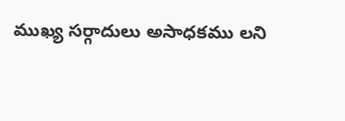ముఖ్య సర్గాదులు అసాధకము లని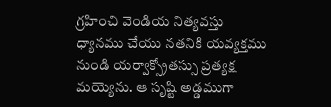గ్రహించి వెండియ నిత్యవస్తు ధ్యానము చేయు నతనికి యవ్యక్తము నుండి యర్వాక్స్రోతస్సు ప్రత్యక్ష మయ్యెను. ఆ సృష్టి అడ్డముగా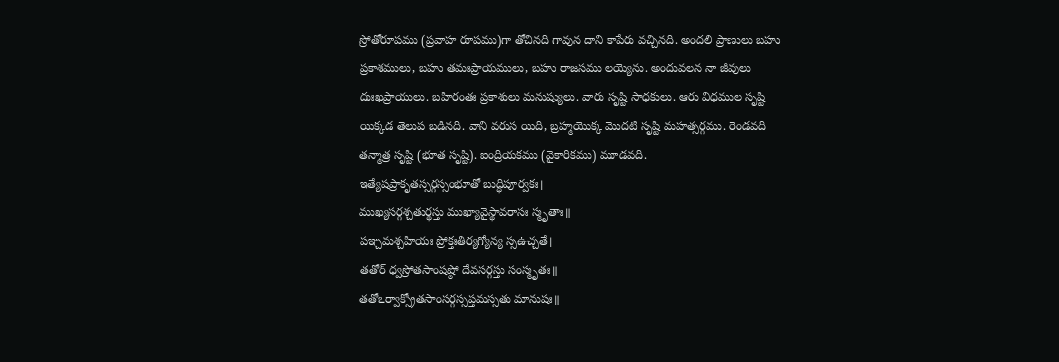స్రోతోరూపము (ప్రవాహ రూపము)గా తోచినది గావున దాని కాపేరు వచ్చినది. అందలి ప్రాణులు బహు ప్రకాశములు, బహు తమఃప్రాయములు, బహు రాజసము లయ్యెను. అందువలన నా జీవులు దుఃఖప్రాయులు. బహిరంతః ప్రకాశులు మనుష్యులు. వారు సృష్టి సాధకులు. ఆరు విధముల సృష్టి యిక్కడ తెలుప బడినది. వాని వరుస యిది, బ్రహ్మయొక్క మొదటి సృష్టి మహత్సర్గము. రెండవది తన్మాత్ర సృష్టి (భూత సృష్టి). ఐంద్రియకము (వైకారికము) మూడవది.
ఇత్యేషప్రాకృతస్సర్గస్సంభూతో బుద్ధిపూర్వకః।
ముఖ్యసర్గశ్చతుర్థస్తు ముఖ్యావైస్థావరాసః స్మృతాః॥
పఞ్చమశ్చహియః ప్రోక్తఃతిర్యగ్యోన్య స్సఉచ్చతే।
తతోర్ ధ్వస్రోతసాంషష్ఠో దేవసర్గస్తు సంస్మృతః॥
తతోఽర్వాక్స్రోతసాంసర్గస్సప్తమస్సతు మానుషః॥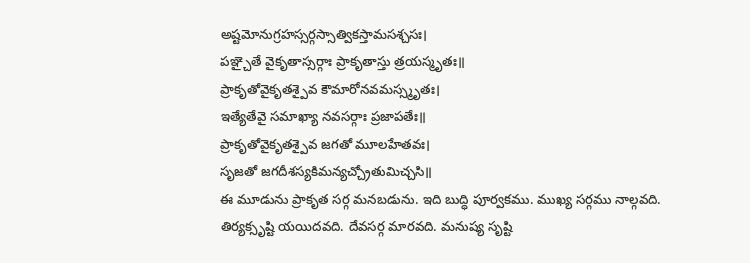అష్టమోనుగ్రహస్సర్గస్సాత్వికస్తామసశ్చసః।
పఞ్చైతే వైకృతాస్సర్గాః ప్రాకృతాస్తు త్రయస్మృతః॥
ప్రాకృతోవైకృతశ్పైవ కౌమారోనవమస్స్మృతః।
ఇత్యేతేవై సమాఖ్యా నవసర్గాః ప్రజాపతేః॥
ప్రాకృతోవైకృతశ్పైవ జగతో మూలహేతవః।
సృజతో జగదీశస్యకిమన్యచ్చ్రోతుమిచ్చసి॥
ఈ మూడును ప్రాకృత సర్గ మనబడును. ఇది బుద్ధి పూర్వకము. ముఖ్య సర్గము నాల్గవది. తిర్యక్సృష్టి యయిదవది. దేవసర్గ మారవది. మనుష్య సృష్టి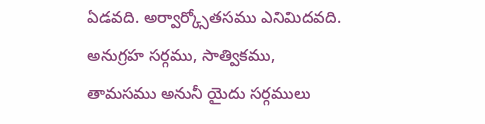ఏడవది. అర్వార్క్సోతసము ఎనిమిదవది. అనుగ్రహ సర్గము, సాత్వికము, తామసము అనునీ యైదు సర్గములు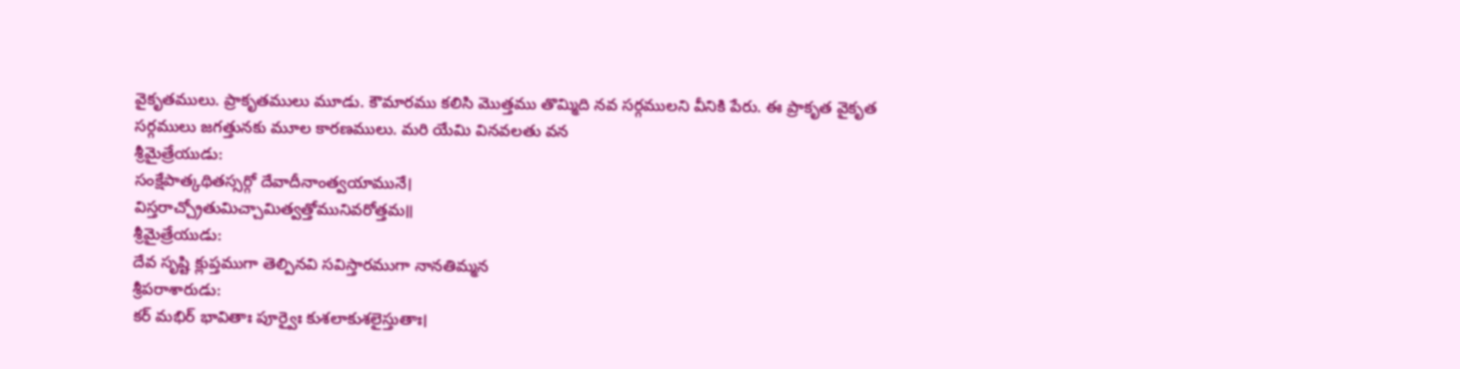వైకృతములు. ప్రాకృతములు మూడు. కౌమారము కలిసి మొత్తము తొమ్మిది నవ సర్గములని వీనికి పేరు. ఈ ప్రాకృత వైకృత సర్గములు జగత్తునకు మూల కారణములు. మరి యేమి వినవలతు వన
శ్రీమైత్రేయుడు:
సంక్షేపాత్కథితస్సర్గో దేవాదీనాంత్వయామునే।
విస్తరాచ్చ్రోతుమిచ్చామిత్వత్తోమునివరోత్తమ॥
శ్రీమైత్రేయుడు:
దేవ సృష్టి క్లుప్తముగా తెల్పినవి సవిస్తారముగా నానతిమ్మన
శ్రీపరాశారుడు:
కర్ మభిర్ భావితాః పూర్వైః కుశలాకుశలైస్తుతాః।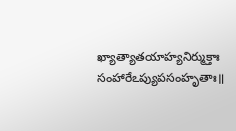ఖ్యాత్యాతయాహ్యనిర్ముక్తాః సంహారేఽప్యుపసంహృతాః॥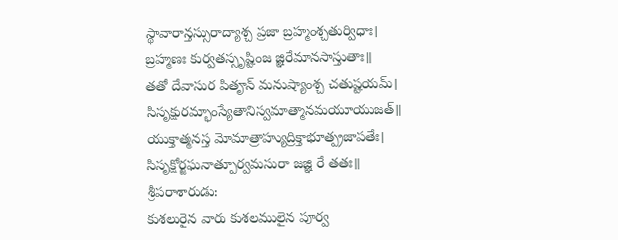స్థావారాన్తస్సురాద్యాశ్చ ప్రజా బ్రహ్మంశ్చతుర్విధాః।
బ్రహ్మణః కుర్వతస్సృష్టింజ జ్ఞిరేమానసాస్తుతాః॥
తతో దేవాసుర పితౄన్ మనుష్యాంశ్చ చతుష్టయమ్।
సిసృక్షురమ్భాంస్యేతానిస్వమాత్మానమయూయుజత్॥
యుక్తాత్మనస్త మోమాత్రాహ్యుద్రిక్తాభూత్ప్రజాపతేః।
సిసృక్షోర్జఘనాత్పూర్వమసురా జజ్ఞి రే తతః॥
శ్రీపరాశారుడు:
కుశలురైన వారు కుశలములైన పూర్వ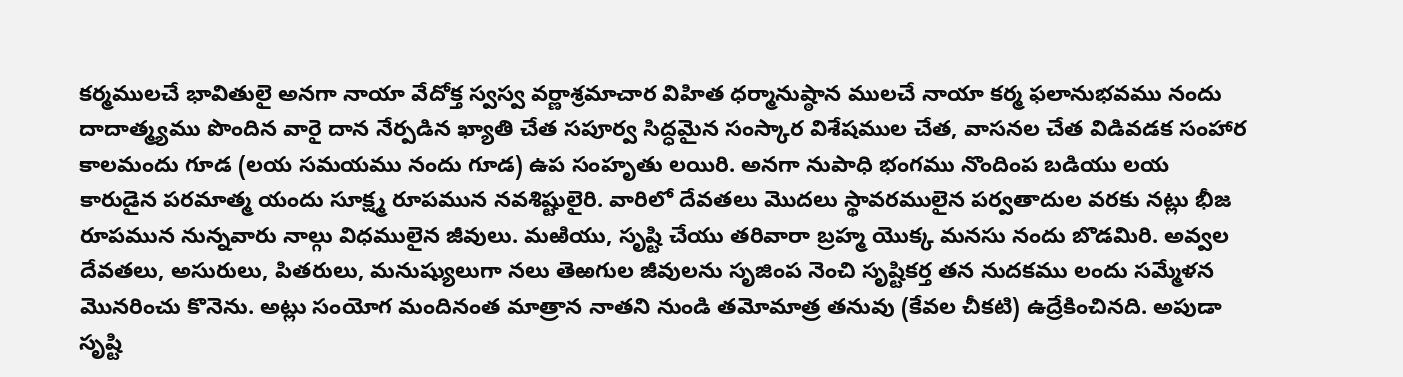కర్మములచే భావితులై అనగా నాయా వేదోక్త స్వస్వ వర్ణాశ్రమాచార విహిత ధర్మానుష్ఠాన ములచే నాయా కర్మ ఫలానుభవము నందు దాదాత్మ్యము పొందిన వారై దాన నేర్పడిన ఖ్యాతి చేత సపూర్వ సిద్ధమైన సంస్కార విశేషముల చేత, వాసనల చేత విడివడక సంహార కాలమందు గూడ (లయ సమయము నందు గూడ) ఉప సంహృతు లయిరి. అనగా నుపాధి భంగము నొందింప బడియు లయ కారుడైన పరమాత్మ యందు సూక్ష్మ రూపమున నవశిష్టులైరి. వారిలో దేవతలు మొదలు స్థావరములైన పర్వతాదుల వరకు నట్లు భీజ రూపమున నున్నవారు నాల్గు విధములైన జీవులు. మఱియు, సృష్టి చేయు తరివారా బ్రహ్మ యొక్క మనసు నందు బొడమిరి. అవ్వల దేవతలు, అసురులు, పితరులు, మనుష్యులుగా నలు తెఱగుల జీవులను సృజింప నెంచి సృష్టికర్త తన నుదకము లందు సమ్మేళన మొనరించు కొనెను. అట్లు సంయోగ మందినంత మాత్రాన నాతని నుండి తమోమాత్ర తనువు (కేవల చీకటి) ఉద్రేకించినది. అపుడా సృష్టి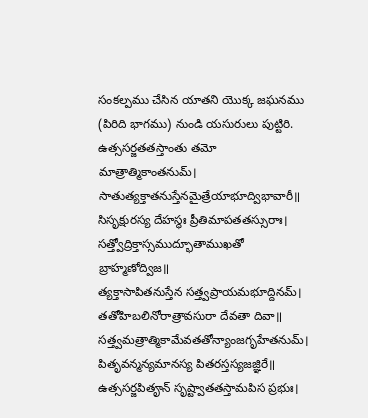సంకల్పము చేసిన యాతని యొక్క జఘనము (పిరిది భాగము) నుండి యసురులు పుట్టిరి.
ఉత్ససర్జతతస్తాంతు తమో మాత్రాత్మికాంతనుమ్।
సాతుత్యక్తాతనుస్తేనమైత్రేయాభూద్విభావారీ॥
సిసృక్షురస్య దేహస్థః ప్రీతిమాపతతస్సురాః।
సత్త్వోద్రిక్తాస్సముద్భూతాముఖతో బ్రాహ్మణోద్విజ॥
త్యక్తాసాపితనుస్తేన సత్త్వప్రాయమభూద్దినమ్।
తతోహిబలినోరాత్రావసురా దేవతా దివా॥
సత్త్వమత్రాత్మికామేవతతోన్యాంజగృహేతనుమ్।
పితృవన్మన్యమానస్య పితరస్తస్యజజ్ఞిరే॥
ఉత్ససర్జపితౄన్ సృష్ట్వాతతస్తామపిస ప్రభుః।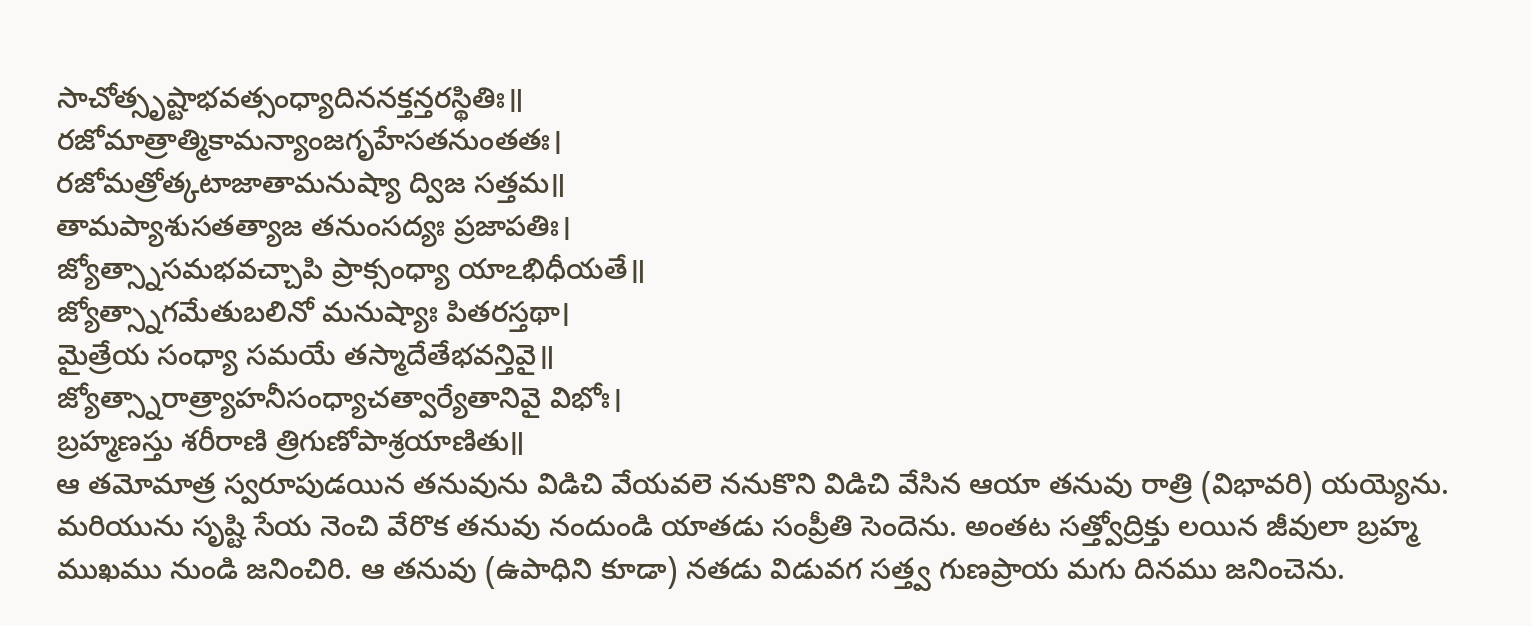సాచోత్సృష్టాభవత్సంధ్యాదిననక్తన్తరస్థితిః॥
రజోమాత్రాత్మికామన్యాంజగృహేసతనుంతతః।
రజోమత్రోత్కటాజాతామనుష్యా ద్విజ సత్తమ॥
తామప్యాశుసతత్యాజ తనుంసద్యః ప్రజాపతిః।
జ్యోత్స్నాసమభవచ్చాపి ప్రాక్సంధ్యా యాఽభిధీయతే॥
జ్యోత్స్నాగమేతుబలినో మనుష్యాః పితరస్తథా।
మైత్రేయ సంధ్యా సమయే తస్మాదేతేభవన్తివై॥
జ్యోత్స్నారాత్ర్యాహనీసంధ్యాచత్వార్యేతానివై విభోః।
బ్రహ్మణస్తు శరీరాణి త్రిగుణోపాశ్రయాణితు॥
ఆ తమోమాత్ర స్వరూపుడయిన తనువును విడిచి వేయవలె ననుకొని విడిచి వేసిన ఆయా తనువు రాత్రి (విభావరి) యయ్యెను. మరియును సృష్టి సేయ నెంచి వేరొక తనువు నందుండి యాతడు సంప్రీతి సెందెను. అంతట సత్త్వోద్రిక్తు లయిన జీవులా బ్రహ్మ ముఖము నుండి జనించిరి. ఆ తనువు (ఉపాధిని కూడా) నతడు విడువగ సత్త్వ గుణప్రాయ మగు దినము జనించెను.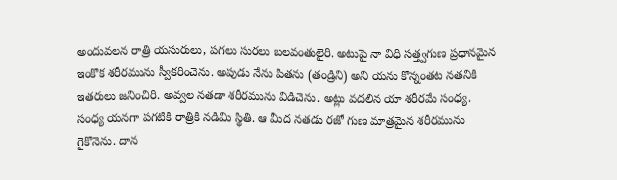అందువలన రాత్రి యసురులు, పగలు సురలు బలవంతులైరి. అటుపై నా విధి సత్త్వగుణ ప్రధానమైన ఇంకొక శరీరమును స్వీకరించెను. అపుడు నేను పితను (తండ్రిని) అని యను కొన్నంతట నతనికి ఇతరులు జనించిరి. అవ్వల నతడా శరీరమును విడిచెను. అట్లు వదలిన యా శరీరమే సంధ్య. సంధ్య యనగా పగటికి రాత్రికి నడిమి స్థితి. ఆ మీద నతడు రజో గుణ మాత్రమైన శరీరమును గైకొనెను. దాన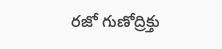రజో గుణోద్రిక్తు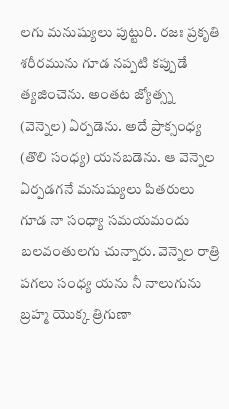లగు మనుష్యులు పుట్టురి. రజః ప్రకృతి శరీరమును గూడ నప్పటి కప్పుడే త్యజించెను. అంతట జ్యోత్స్న (వెన్నెల) ఏర్పడెను. అదే ప్రాక్సంధ్య (తొలి సంధ్య) యనబడెను. ఆ వెన్నెల ఏర్పడగనే మనుష్యులు పితరులు గూడ నా సంధ్యా సమయమందు బలవంతులగు చున్నారు. వెన్నెల రాత్రి పగలు సంధ్య యను నీ నాలుగును బ్రహ్మ యొక్క త్రిగుణా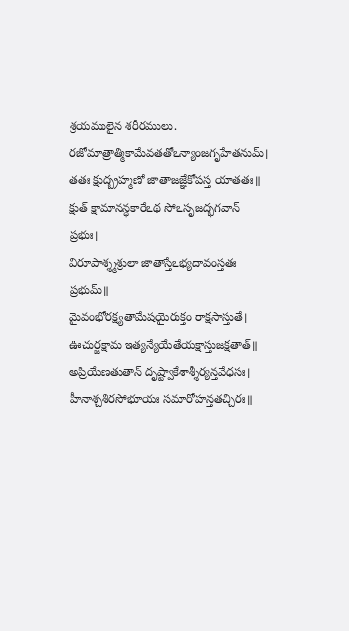శ్రయములైన శరీరములు.
రజోమాత్రాత్మికామేవతతోఽన్యాంజగృహేతనుమ్।
తతః క్షుద్బ్రహ్మణో జాతాజజ్ఞేకోపస్త యాతతః॥
క్షుత్ క్షామానన్ధకారేఽథ సోఽసృజద్భగవాన్ ప్రభుః।
విరూపాశ్శ్మశ్రులా జాతాస్తేఽభ్యదావంస్తతః ప్రభుమ్॥
మైవంభోరక్ష్యతామేషయైరుక్తం రాక్షసాస్తుతే।
ఊచుర్జక్షామ ఇత్యన్యేయేతేయక్షాస్తుజక్షతాత్॥
అప్రియేణతుతాన్ దృష్ట్వాకేశాశ్శీర్యన్తవేధసః।
హీనాశ్చశిరసోభూయః సమారోహన్తతచ్చిరః॥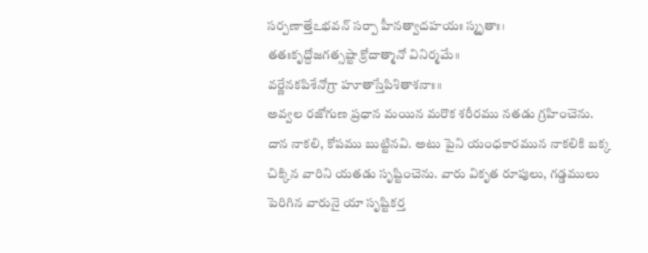సర్పణాత్తేఽభవన్ సర్పా హీనత్వాదహయః స్మృతాః।
తతఃకృద్దోజగత్సష్టా క్రోదాత్మానో వినిర్మమే॥
వర్ణేనకపిశేనోగ్రా హూతాస్తేపిశితాశనాః॥
అవ్వల రజోగుణ ప్రధాన మయిన మరొక శరీరము నతడు గ్రహించెను. దాన నాకలి, కోపము బుట్టినవి. అటు పైని యంధకారమున నాకలికి బక్క చిక్కిన వారిని యతడు సృష్టించెను. వారు వికృత రూపులు, గడ్డములు పెరిగిన వారునై యా సృష్టికర్త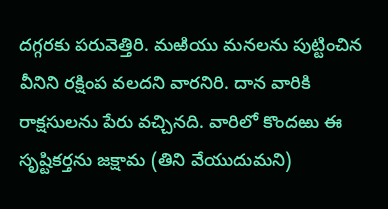దగ్గరకు పరువెత్తిరి. మఱియు మనలను పుట్టించిన వీనిని రక్షింప వలదని వారనిరి. దాన వారికి రాక్షసులను పేరు వచ్చినది. వారిలో కొందఱు ఈ సృష్టికర్తను జక్షామ (తిని వేయుదుమని)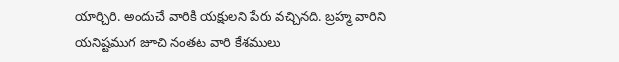యార్చిరి. అందుచే వారికి యక్షులని పేరు వచ్చినది. బ్రహ్మ వారిని యనిష్టముగ జూచి నంతట వారి కేశములు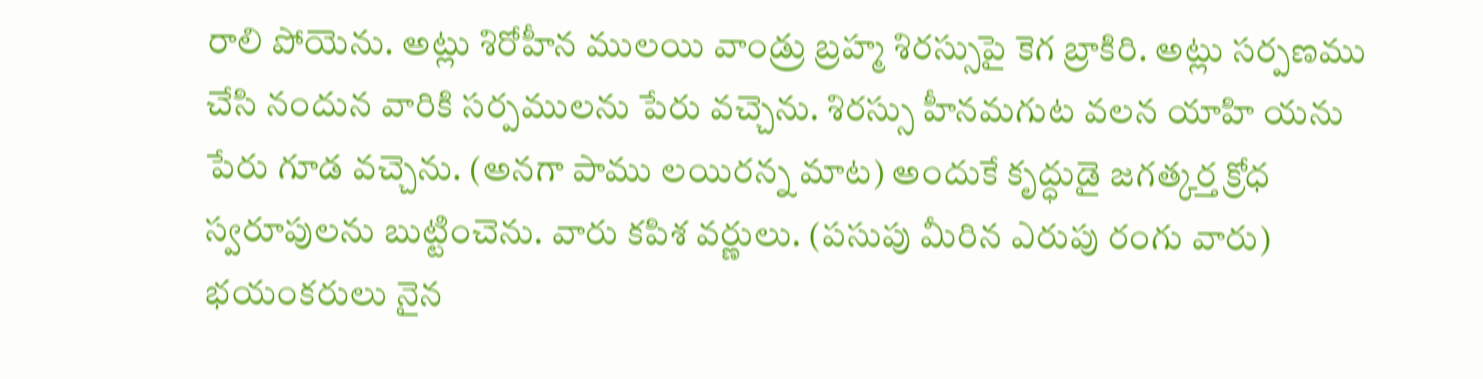రాలి పోయెను. అట్లు శిరోహీన ములయి వాండ్రు బ్రహ్మ శిరస్సుపై కెగ బ్రాకిరి. అట్లు సర్పణము చేసి నందున వారికి సర్పములను పేరు వచ్చెను. శిరస్సు హీనమగుట వలన యాహి యను పేరు గూడ వచ్చెను. (అనగా పాము లయిరన్న మాట) అందుకే కృద్ధుడై జగత్కర్త క్రోధ స్వరూపులను బుట్టించెను. వారు కపిశ వర్ణులు. (పసుపు మీరిన ఎరుపు రంగు వారు) భయంకరులు నైన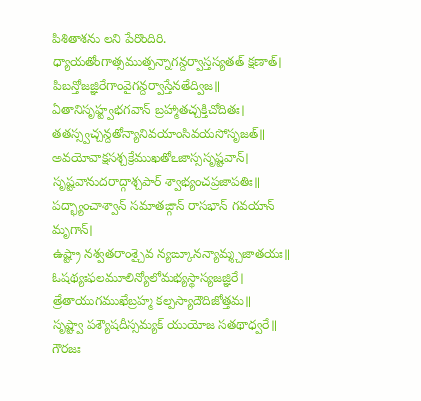పిశితాశను లని పేరొందిరి.
ధ్యాయతోంగాత్సముత్పన్నాగన్దర్వాస్తస్యతత్ క్షణాత్।
పిబన్తోజజ్ఞిరేగాంవైగన్దర్వాస్తేనతేద్విజ॥
ఏతానిసృహ్ట్వభగవాన్ బ్రహ్మాతచ్చక్తిచోదితః।
తతస్స్వచ్చన్దతోన్యానివయాంసివయసోసృజత్॥
అవయోవాక్షసశ్చక్రేముఖతోఽజాస్ససృష్టవాన్।
సృష్టవానుదరాద్గాశ్చపార్ శ్వాభ్యంచప్రజాపతిః॥
పద్భ్యాంచాశ్వాన్ సమాతఙ్గాన్ రాసభాన్ గవయాన్ మృగాన్।
ఉష్ట్రా నశ్వతరాంశ్చైవ న్యఙ్కూనన్యామ్శ్చజాతయః॥
ఓషథ్యఃఫలమూలిన్యోలోమభ్యస్థాస్యజజ్ఞిరే।
త్రేతాయుగముఖేబ్రహ్మ కల్పస్యాదౌదిజోత్తమ॥
సృష్ట్వా పశ్యౌషదీస్సమ్యక్ యుయోజ సతథాధ్వరే॥
గౌరజః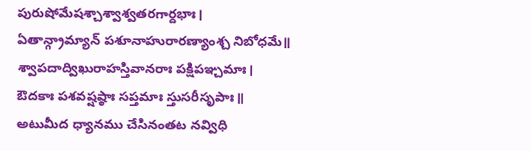పురుషోమేషశ్చాశ్వాశ్వతరగార్దభాః।
ఏతాన్గ్రామ్యాన్ పశూనాహురారణ్యాంశ్చ నిబోధమే॥
శ్వాపదాద్విఖురాహస్తివానరాః పక్షిపఞ్చమాః।
ఔదకాః పశవష్షష్ఠాః సప్తమాః స్తుసరీసృపాః॥
అటుమీద ధ్యానము చేసినంతట నవ్విధి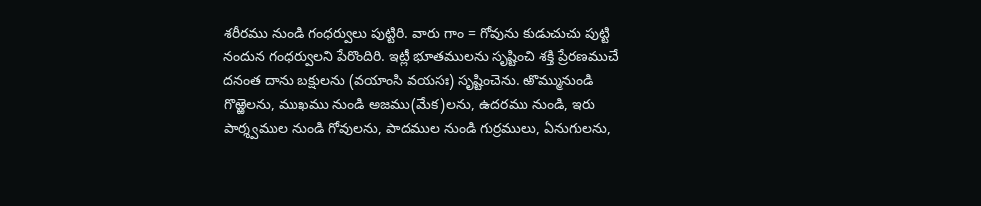శరీరము నుండి గంధర్వులు పుట్టిరి. వారు గాం = గోవును కుడుచుచు పుట్టి నందున గంధర్వులని పేరొందిరి. ఇట్లీ భూతములను సృష్టించి శక్తి ప్రేరణముచే దనంత దాను బక్షులను (వయాంసి వయసః) సృష్టించెను. ఱొమ్మునుండి గొఱ్ఱెలను, ముఖము నుండి అజము(మేక)లను, ఉదరము నుండి, ఇరు పార్శ్వముల నుండి గోవులను, పాదముల నుండి గుర్రములు, ఏనుగులను,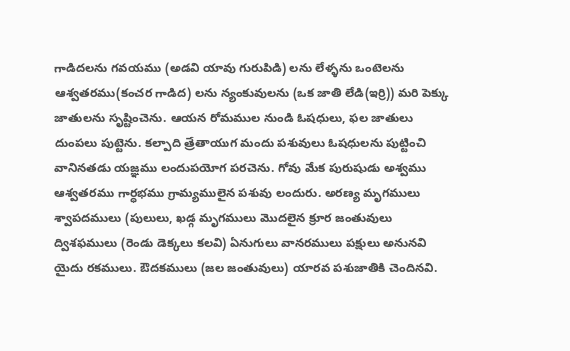గాడిదలను గవయము (అడవి యావు గురుపిడి) లను లేళ్ళను ఒంటెలను ఆశ్వతరము(కంచర గాడిద) లను న్యంకువులను (ఒక జాతి లేడి(ఇర్రి)) మరి పెక్కు జాతులను సృష్టించెను. ఆయన రోమముల నుండి ఓషధులు, ఫల జాతులు దుంపలు పుట్టెను. కల్పాది త్రేతాయుగ మందు పశువులు ఓషధులను పుట్టించి వానినతడు యజ్ఞము లందుపయోగ పరచెను. గోవు మేక పురుషుడు అశ్వము ఆశ్వతరము గార్ధభము గ్రామ్యములైన పశువు లందురు. అరణ్య మృగములు శ్వాపదములు (పులులు, ఖడ్గ మృగములు మొదలైన క్రూర జంతువులు ద్విశఫములు (రెండు డెక్కలు కలవి) ఏనుగులు వానరములు పక్షులు అనునవి యైదు రకములు. ఔదకములు (జల జంతువులు) యారవ పశుజాతికి చెందినవి.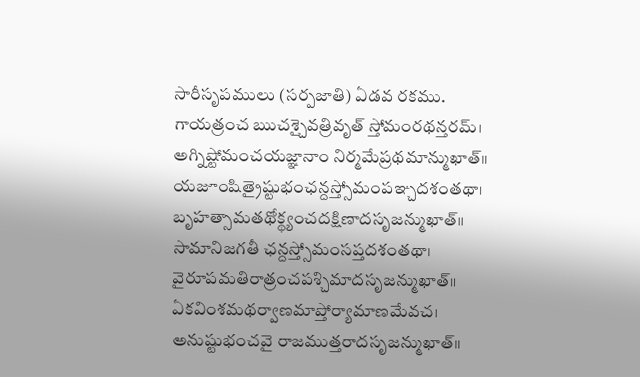సారీసృపములు (సర్పజాతి) ఏడవ రకము.
గాయత్రంచ ఋచశ్చైవత్రివృత్ స్తోమంరథన్తరమ్।
అగ్నిష్టోమంచయజ్ఞానాం నిర్మమేప్రథమాన్ముఖాత్॥
యజూంషిత్రైష్టుభంఛన్దస్త్సోమంపఞ్చదశంతథా।
బృహత్సామతథోక్థ్యంచదక్షిణాదసృజన్ముఖాత్॥
సామానిజగతీ ఛన్దస్త్సోమంసప్తదశంతథా।
వైరూపమతిరాత్రంచపశ్చిమాదసృజన్ముఖాత్॥
ఏకవింశమథర్వాణమాప్తోర్యామాణమేవచ।
అనుష్టుభంచవై రాజముత్తరాదసృజన్ముఖాత్॥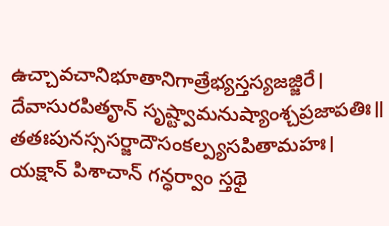ఉచ్చావచానిభూతానిగాత్రేభ్యస్తస్యజజ్జిరే।
దేవాసురపితౄన్ సృష్ట్వామనుష్యాంశ్చప్రజాపతిః॥
తతఃపునస్ససర్జాదౌసంకల్ప్యసపితామహః।
యక్షాన్ పిశాచాన్ గన్ధర్వాం స్తథై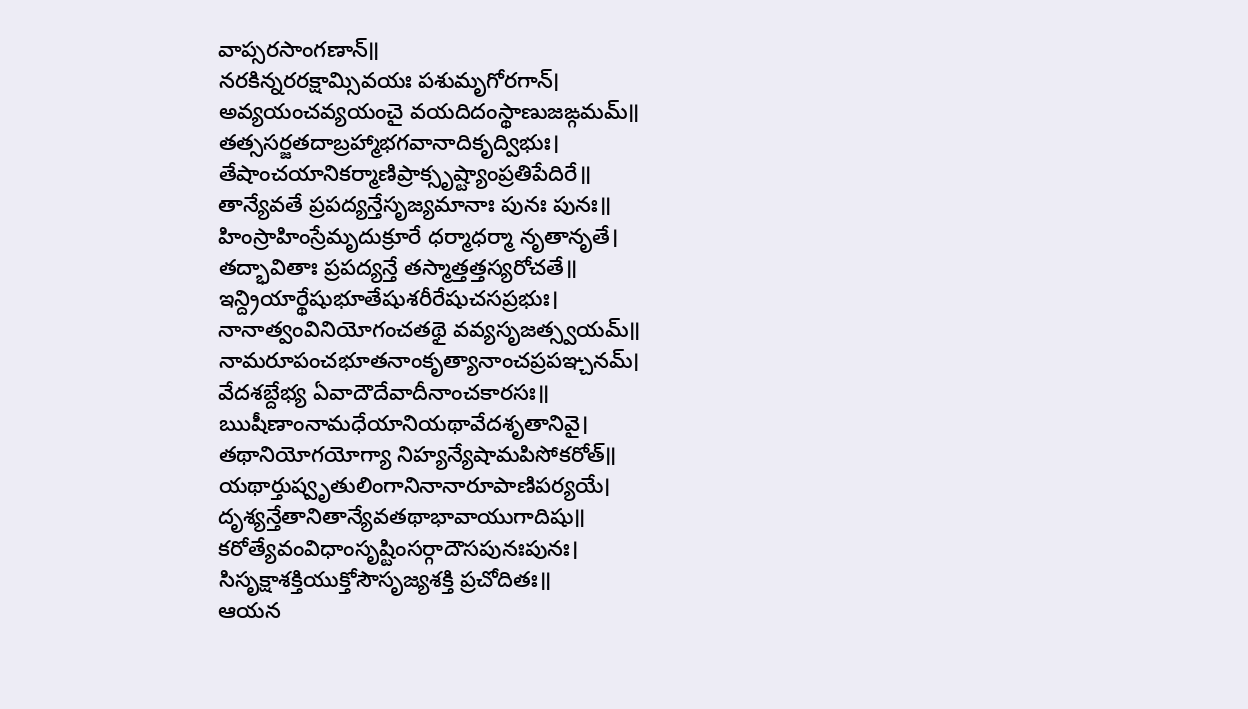వాప్సరసాంగణాన్॥
నరకిన్నరరక్షామ్సివయః పశుమృగోరగాన్।
అవ్యయంచవ్యయంచై వయదిదంస్థాణుజఙ్గమమ్॥
తత్ససర్జతదాబ్రహ్మాభగవానాదికృద్విభుః।
తేషాంచయానికర్మాణిప్రాక్సృష్ట్యాంప్రతిపేదిరే॥
తాన్యేవతే ప్రపద్యన్తేసృజ్యమానాః పునః పునః॥
హింస్రాహింస్రేమృదుక్రూరే ధర్మాధర్మా నృతానృతే।
తద్భావితాః ప్రపద్యన్తే తస్మాత్తత్తస్యరోచతే॥
ఇన్ద్రియార్థేషుభూతేషుశరీరేషుచసప్రభుః।
నానాత్వంవినియోగంచతథై వవ్యసృజత్స్వయమ్॥
నామరూపంచభూతనాంకృత్యానాంచప్రపఞ్చనమ్।
వేదశబ్దేభ్య ఏవాదౌదేవాదీనాంచకారసః॥
ఋషీణాంనామధేయానియథావేదశృతానివై।
తథానియోగయోగ్యా నిహ్యన్యేషామపిసోకరోత్॥
యథార్తుష్వృతులింగానినానారూపాణిపర్యయే।
దృశ్యన్తేతానితాన్యేవతథాభావాయుగాదిషు॥
కరోత్యేవంవిధాంసృష్టింసర్గాదౌసపునఃపునః।
సిసృక్షాశక్తియుక్తోసౌసృజ్యశక్తి ప్రచోదితః॥
ఆయన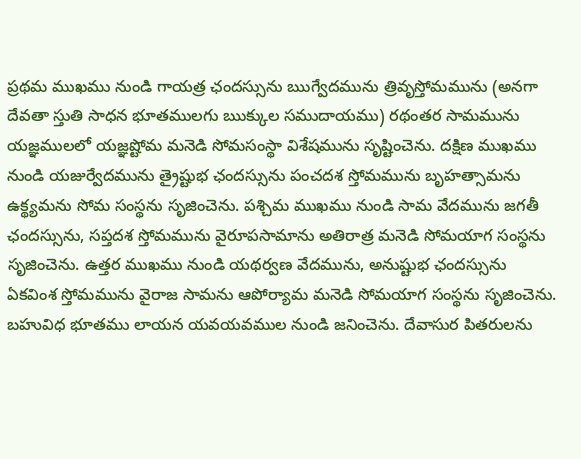ప్రథమ ముఖము నుండి గాయత్ర ఛందస్సును ఋగ్వేదమును త్రివృస్తోమమును (అనగా దేవతా స్తుతి సాధన భూతములగు ఋక్కుల సముదాయము) రథంతర సామమును యజ్ఞములలో యజ్ఞష్టోమ మనెడి సోమసంస్థా విశేషమును సృష్టించెను. దక్షిణ ముఖము నుండి యజుర్వేదమును త్రైష్టుభ ఛందస్సును పంచదశ స్తోమమును బృహత్సామను ఉక్థ్యమను సోమ సంస్థను సృజించెను. పశ్చిమ ముఖము నుండి సామ వేదమును జగతీ ఛందస్సును, సప్తదశ స్తోమమును వైరూపసామాను అతిరాత్ర మనెడి సోమయాగ సంస్థను సృజించెను. ఉత్తర ముఖము నుండి యథర్వణ వేదమును, అనుష్టుభ ఛందస్సును ఏకవింశ స్తోమమును వైరాజ సామను ఆపోర్యామ మనెడి సోమయాగ సంస్థను సృజించెను. బహువిధ భూతము లాయన యవయవముల నుండి జనించెను. దేవాసుర పితరులను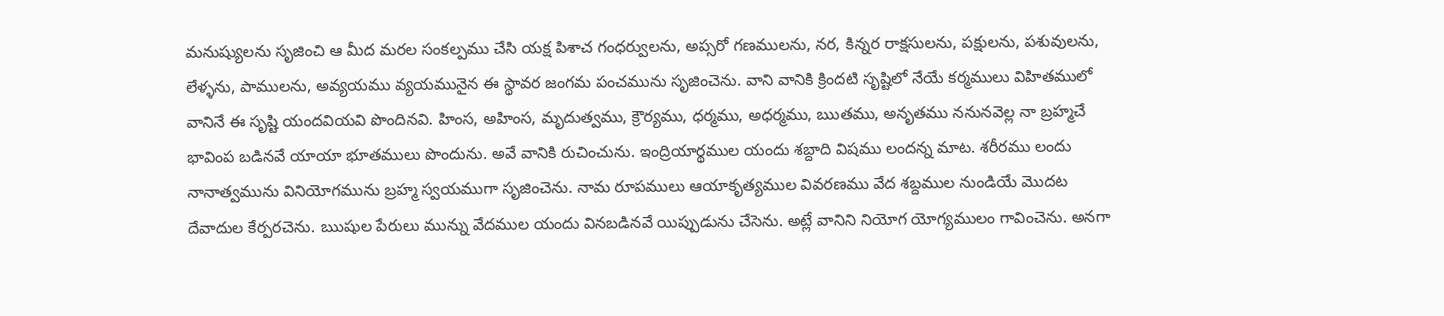మనుష్యులను సృజించి ఆ మీద మరల సంకల్పము చేసి యక్ష పిశాచ గంధర్వులను, అప్సరో గణములను, నర, కిన్నర రాక్షసులను, పక్షులను, పశువులను, లేళ్ళను, పాములను, అవ్యయము వ్యయమునైన ఈ స్థావర జంగమ పంచమును సృజించెను. వాని వానికి క్రిందటి సృష్టిలో నేయే కర్మములు విహితములో వానినే ఈ సృష్టి యందవియవి పొందినవి. హింస, అహింస, మృదుత్వము, క్రౌర్యము, ధర్మము, అధర్మము, ఋతము, అనృతము ననునవెల్ల నా బ్రహ్మచే భావింప బడినవే యాయా భూతములు పొందును. అవే వానికి రుచించును. ఇంద్రియార్థముల యందు శబ్దాది విషము లందన్న మాట. శరీరము లందు నానాత్వమును వినియోగమును బ్రహ్మ స్వయముగా సృజించెను. నామ రూపములు ఆయాకృత్యముల వివరణము వేద శబ్దముల నుండియే మొదట దేవాదుల కేర్పరచెను. ఋషుల పేరులు మున్ను వేదముల యందు వినబడినవే యిప్పుడును చేసెను. అట్లే వానిని నియోగ యోగ్యములం గావించెను. అనగా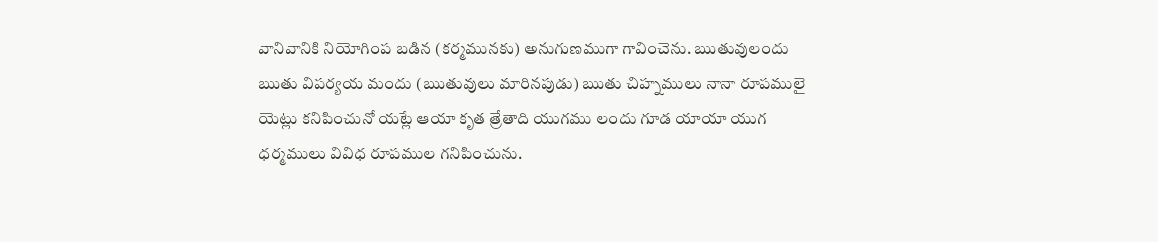వానివానికి నియోగింప బడిన (కర్మమునకు) అనుగుణముగా గావించెను. ఋతువులందు ఋతు విపర్యయ మందు (ఋతువులు మారినపుడు) ఋతు చిహ్నములు నానా రూపములై యెట్లు కనిపించునో యట్లే ఆయా కృత త్రేతాది యుగము లందు గూడ యాయా యుగ ధర్మములు వివిధ రూపముల గనిపించును.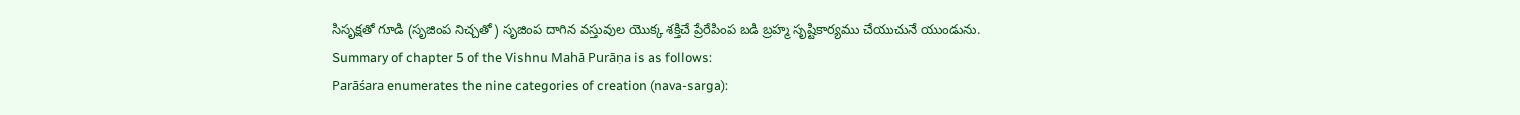సిసృక్షతో గూడి (సృజింప నిచ్చతో) సృజింప దాగిన వస్తువుల యొక్క శక్తిచే ప్రేరేపింప బడి బ్రహ్మ సృష్టికార్యము చేయుచునే యుండును.
Summary of chapter 5 of the Vishnu Mahā Purāṇa is as follows:
Parāśara enumerates the nine categories of creation (nava-sarga):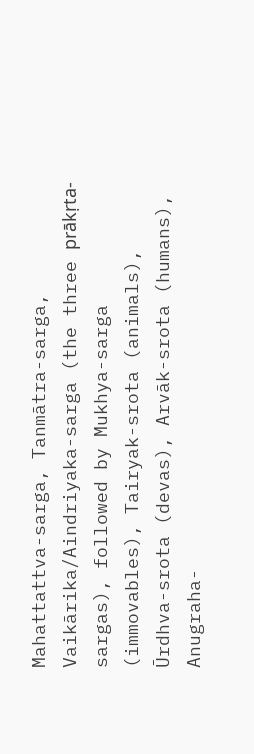Mahattattva-sarga, Tanmātra-sarga, Vaikārika/Aindriyaka-sarga (the three prākṛta-sargas), followed by Mukhya-sarga (immovables), Tairyak-srota (animals), Ūrdhva-srota (devas), Arvāk-srota (humans), Anugraha-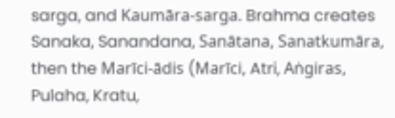sarga, and Kaumāra-sarga. Brahma creates Sanaka, Sanandana, Sanātana, Sanatkumāra, then the Marīci-ādis (Marīci, Atri, Aṅgiras, Pulaha, Kratu,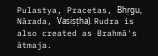Pulastya, Pracetas, Bhṛgu, Nārada, Vasiṣṭha). Rudra is also created as Brahmā's ātmaja.